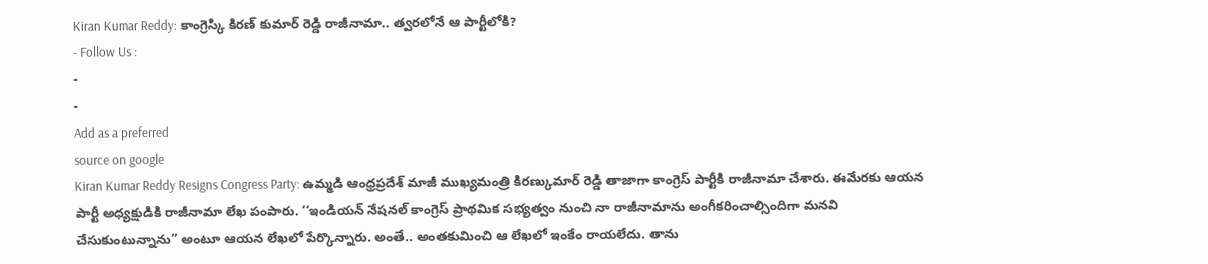Kiran Kumar Reddy: కాంగ్రెస్కి కిరణ్ కుమార్ రెడ్డి రాజీనామా.. త్వరలోనే ఆ పార్టీలోకి?
- Follow Us :
-
-
Add as a preferred
source on google
Kiran Kumar Reddy Resigns Congress Party: ఉమ్మడి ఆంధ్రప్రదేశ్ మాజీ ముఖ్యమంత్రి కిరణ్కుమార్ రెడ్డి తాజాగా కాంగ్రెస్ పార్టీకి రాజీనామా చేశారు. ఈమేరకు ఆయన పార్టీ అధ్యక్షుడికి రాజీనామా లేఖ పంపారు. ‘‘ఇండియన్ నేషనల్ కాంగ్రెస్ ప్రాథమిక సభ్యత్వం నుంచి నా రాజీనామాను అంగీకరించాల్సిందిగా మనవి చేసుకుంటున్నాను’’ అంటూ ఆయన లేఖలో పేర్కొన్నారు. అంతే.. అంతకుమించి ఆ లేఖలో ఇంకేం రాయలేదు. తాను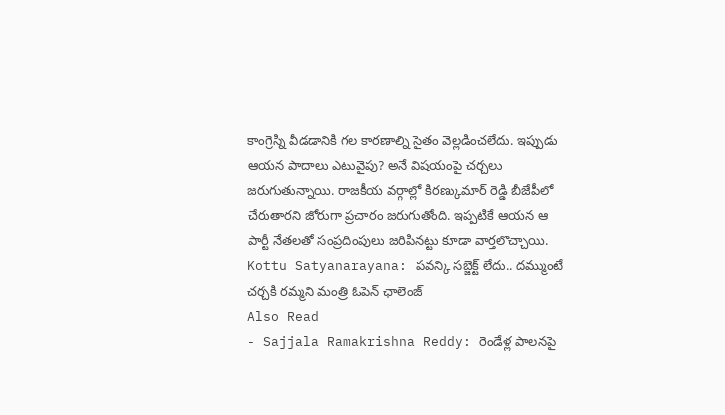కాంగ్రెస్ని వీడడానికి గల కారణాల్ని సైతం వెల్లడించలేదు. ఇప్పుడు ఆయన పాదాలు ఎటువైపు? అనే విషయంపై చర్చలు జరుగుతున్నాయి. రాజకీయ వర్గాల్లో కిరణ్కుమార్ రెడ్డి బీజేపీలో చేరుతారని జోరుగా ప్రచారం జరుగుతోంది. ఇప్పటికే ఆయన ఆ పార్టీ నేతలతో సంప్రదింపులు జరిపినట్టు కూడా వార్తలొచ్చాయి.
Kottu Satyanarayana: పవన్కి సబ్జెక్ట్ లేదు.. దమ్ముంటే చర్చకి రమ్మని మంత్రి ఓపెన్ ఛాలెంజ్
Also Read
- Sajjala Ramakrishna Reddy: రెండేళ్ల పాలనపై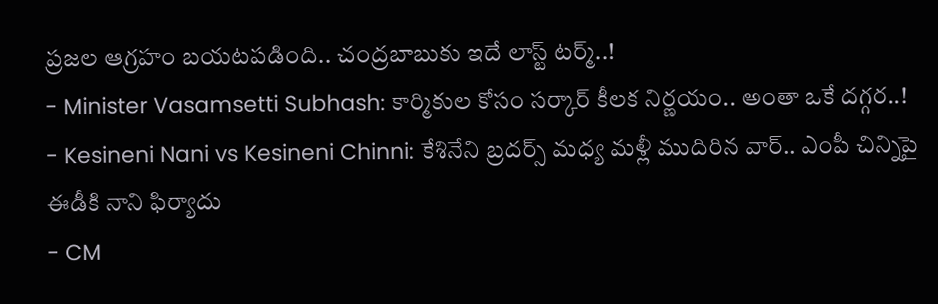ప్రజల ఆగ్రహం బయటపడింది.. చంద్రబాబుకు ఇదే లాస్ట్ టర్మ్..!
- Minister Vasamsetti Subhash: కార్మికుల కోసం సర్కార్ కీలక నిర్ణయం.. అంతా ఒకే దగ్గర..!
- Kesineni Nani vs Kesineni Chinni: కేశినేని బ్రదర్స్ మధ్య మళ్లీ ముదిరిన వార్.. ఎంపీ చిన్నిపై ఈడీకి నాని ఫిర్యాదు
- CM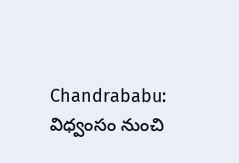Chandrababu: విధ్వంసం నుంచి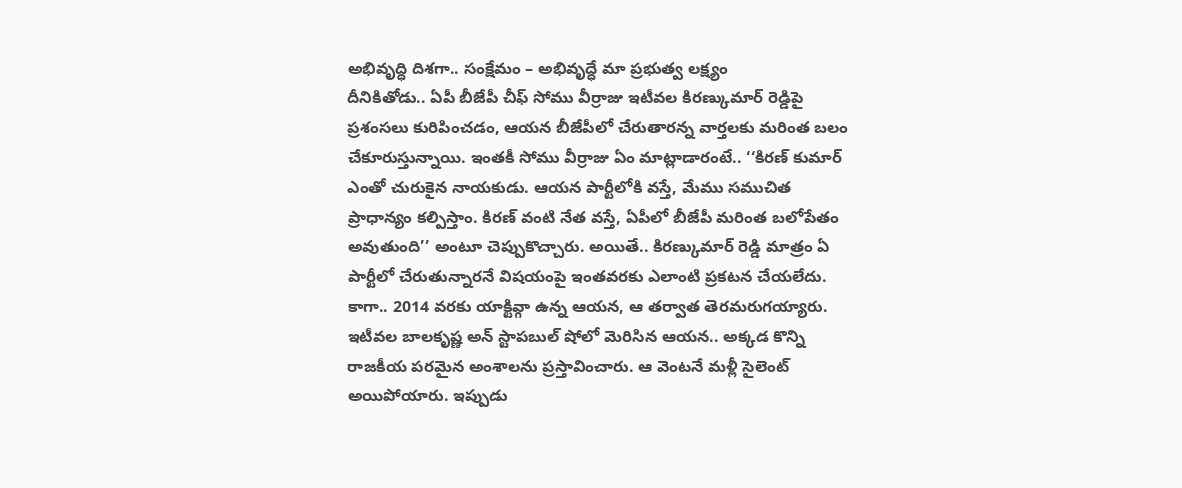అభివృద్ధి దిశగా.. సంక్షేమం – అభివృద్ధే మా ప్రభుత్వ లక్ష్యం
దీనికితోడు.. ఏపీ బీజేపీ చీఫ్ సోము వీర్రాజు ఇటీవల కిరణ్కుమార్ రెడ్డిపై ప్రశంసలు కురిపించడం, ఆయన బీజేపీలో చేరుతారన్న వార్తలకు మరింత బలం చేకూరుస్తున్నాయి. ఇంతకీ సోము వీర్రాజు ఏం మాట్లాడారంటే.. ‘‘కిరణ్ కుమార్ ఎంతో చురుకైన నాయకుడు. ఆయన పార్టీలోకి వస్తే, మేము సముచిత ప్రాధాన్యం కల్పిస్తాం. కిరణ్ వంటి నేత వస్తే, ఏపీలో బీజేపీ మరింత బలోపేతం అవుతుంది’’ అంటూ చెప్పుకొచ్చారు. అయితే.. కిరణ్కుమార్ రెడ్డి మాత్రం ఏ పార్టీలో చేరుతున్నారనే విషయంపై ఇంతవరకు ఎలాంటి ప్రకటన చేయలేదు. కాగా.. 2014 వరకు యాక్టివ్గా ఉన్న ఆయన, ఆ తర్వాత తెరమరుగయ్యారు. ఇటీవల బాలకృష్ణ అన్ స్టాపబుల్ షోలో మెరిసిన ఆయన.. అక్కడ కొన్ని రాజకీయ పరమైన అంశాలను ప్రస్తావించారు. ఆ వెంటనే మళ్లీ సైలెంట్ అయిపోయారు. ఇప్పుడు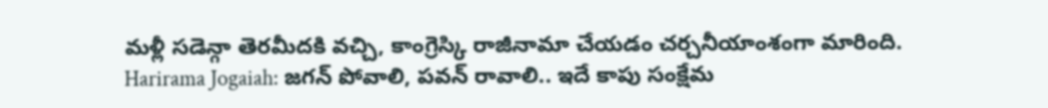మళ్లీ సడెన్గా తెరమీదకి వచ్చి, కాంగ్రెస్కి రాజీనామా చేయడం చర్చనీయాంశంగా మారింది.
Harirama Jogaiah: జగన్ పోవాలి, పవన్ రావాలి.. ఇదే కాపు సంక్షేమ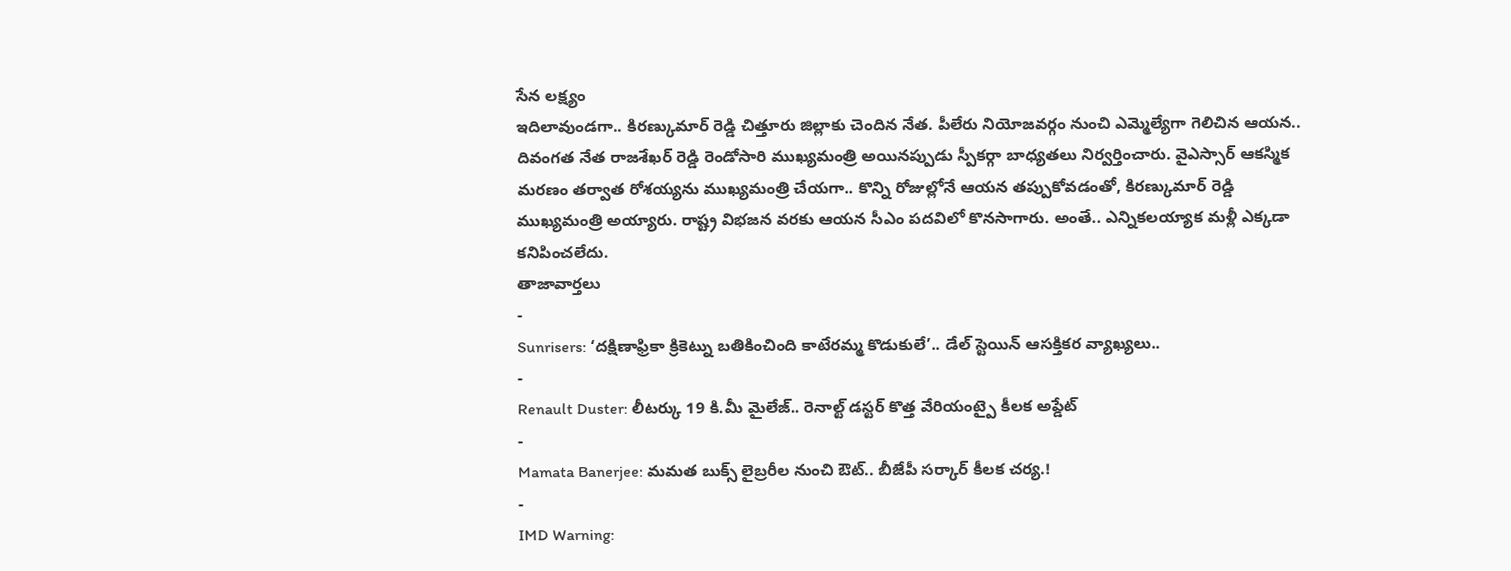సేన లక్ష్యం
ఇదిలావుండగా.. కిరణ్కుమార్ రెడ్డి చిత్తూరు జిల్లాకు చెందిన నేత. పీలేరు నియోజవర్గం నుంచి ఎమ్మెల్యేగా గెలిచిన ఆయన.. దివంగత నేత రాజశేఖర్ రెడ్డి రెండోసారి ముఖ్యమంత్రి అయినప్పుడు స్పీకర్గా బాధ్యతలు నిర్వర్తించారు. వైఎస్సార్ ఆకస్మిక మరణం తర్వాత రోశయ్యను ముఖ్యమంత్రి చేయగా.. కొన్ని రోజుల్లోనే ఆయన తప్పుకోవడంతో, కిరణ్కుమార్ రెడ్డి ముఖ్యమంత్రి అయ్యారు. రాష్ట్ర విభజన వరకు ఆయన సీఎం పదవిలో కొనసాగారు. అంతే.. ఎన్నికలయ్యాక మళ్లీ ఎక్కడా కనిపించలేదు.
తాజావార్తలు
-
Sunrisers: ‘దక్షిణాఫ్రికా క్రికెట్ను బతికించింది కాటేరమ్మ కొడుకులే’.. డేల్ స్టెయిన్ ఆసక్తికర వ్యాఖ్యలు..
-
Renault Duster: లీటర్కు 19 కి.మీ మైలేజ్.. రెనాల్ట్ డస్టర్ కొత్త వేరియంట్పై కీలక అప్డేట్
-
Mamata Banerjee: మమత బుక్స్ లైబ్రరీల నుంచి ఔట్.. బీజేపీ సర్కార్ కీలక చర్య.!
-
IMD Warning: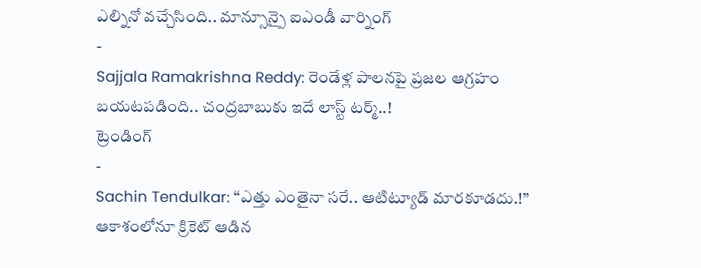ఎల్నినో వచ్చేసింది.. మాన్సూన్పై ఐఎండీ వార్నింగ్
-
Sajjala Ramakrishna Reddy: రెండేళ్ల పాలనపై ప్రజల ఆగ్రహం బయటపడింది.. చంద్రబాబుకు ఇదే లాస్ట్ టర్మ్..!
ట్రెండింగ్
-
Sachin Tendulkar: “ఎత్తు ఎంతైనా సరే.. ఆటిట్యూడ్ మారకూడదు.!” ఆకాశంలోనూ క్రికెట్ ఆడిన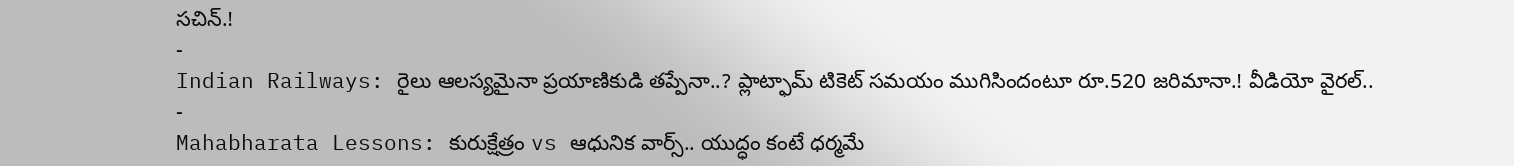సచిన్.!
-
Indian Railways: రైలు ఆలస్యమైనా ప్రయాణికుడి తప్పేనా..? ప్లాట్ఫామ్ టికెట్ సమయం ముగిసిందంటూ రూ.520 జరిమానా.! వీడియో వైరల్..
-
Mahabharata Lessons: కురుక్షేత్రం vs ఆధునిక వార్స్.. యుద్ధం కంటే ధర్మమే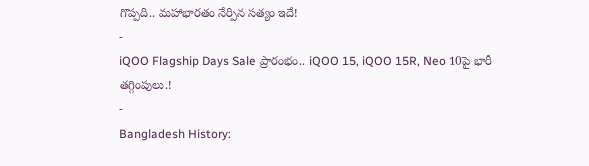గొప్పది.. మహాభారతం నేర్పిన సత్యం ఇదే!
-
iQOO Flagship Days Sale ప్రారంభం.. iQOO 15, iQOO 15R, Neo 10పై భారీ తగ్గింపులు.!
-
Bangladesh History: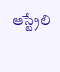ఆస్ట్రేలి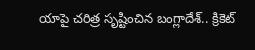యాపై చరిత్ర సృష్టించిన బంగ్లాదేశ్.. క్రికెట్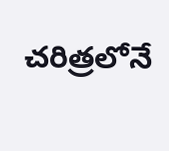చరిత్రలోనే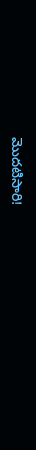మొదటిసారి!